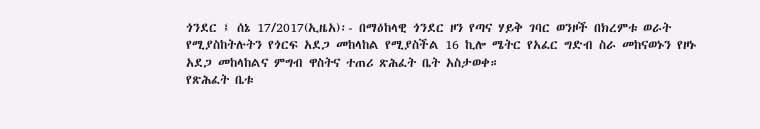ጎንደር ፤ ሰኔ 17/2017(ኢዜአ)፡- በማዕከላዊ ጎንደር ዞን የጣና ሃይቅ ገባር ወንዞች በክረምቱ ወራት የሚያስከትሉትን የጎርፍ አደጋ መከላከል የሚያስችል 16 ኪሎ ሜትር የአፈር ግድብ ስራ መከናወኑን የዞኑ አደጋ መከላከልና ምግብ ዋስትና ተጠሪ ጽሕፈት ቤት አስታወቀ።
የጽሕፈት ቤቱ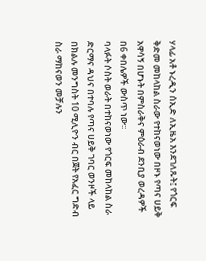ሃላፊ አቶ ኑረዲን ሰኢድ ለኢዜአ እንደገለጹት፤ የጎርፍ ቅድመ መከላከል ስራው የተከናወነው በዞኑ የጣና ሀይቅ አዋሳኝ በሆኑት በምስራቅና ምዕራብ ደንቢያ ወረዳዎች በ6 ቀበሌዎች ውስጥ ነው፡፡
ባላፉት ሶስት ወራት በተከናወነው የጎርፍ መከላከል ስራ ድርማና ዳህና በተባሉ የጣና ሀይቅ ገባር ወንዞች ላይ በክልሉ መንግስት 10 ሚሊዮን ብር በጀት የአፈር ግድብ ስራ ማከናወን መቻሉን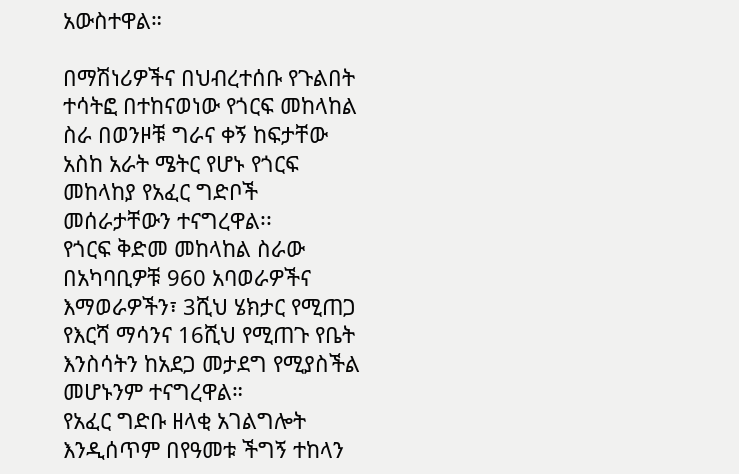አውስተዋል።

በማሽነሪዎችና በህብረተሰቡ የጉልበት ተሳትፎ በተከናወነው የጎርፍ መከላከል ስራ በወንዞቹ ግራና ቀኝ ከፍታቸው አስከ አራት ሜትር የሆኑ የጎርፍ መከላከያ የአፈር ግድቦች መሰራታቸውን ተናግረዋል፡፡
የጎርፍ ቅድመ መከላከል ስራው በአካባቢዎቹ 960 አባወራዎችና እማወራዎችን፣ 3ሺህ ሄክታር የሚጠጋ የእርሻ ማሳንና 16ሺህ የሚጠጉ የቤት እንስሳትን ከአደጋ መታደግ የሚያስችል መሆኑንም ተናግረዋል።
የአፈር ግድቡ ዘላቂ አገልግሎት እንዲሰጥም በየዓመቱ ችግኝ ተከላን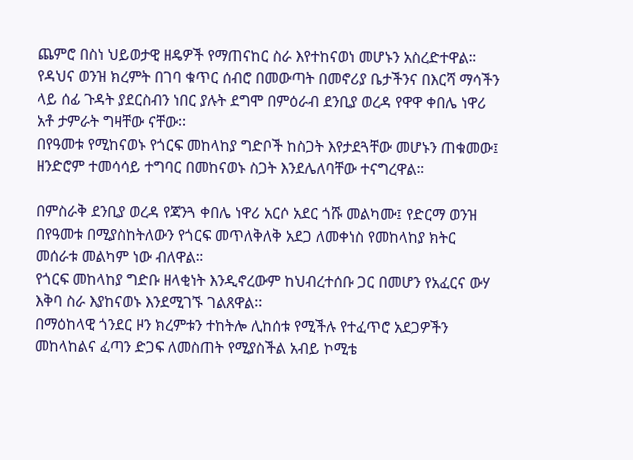ጨምሮ በስነ ህይወታዊ ዘዴዎች የማጠናከር ስራ እየተከናወነ መሆኑን አስረድተዋል።
የዳህና ወንዝ ክረምት በገባ ቁጥር ሰብሮ በመውጣት በመኖሪያ ቤታችንና በእርሻ ማሳችን ላይ ሰፊ ጉዳት ያደርስብን ነበር ያሉት ደግሞ በምዕራብ ደንቢያ ወረዳ የዋዋ ቀበሌ ነዋሪ አቶ ታምራት ግዛቸው ናቸው፡፡
በየዓመቱ የሚከናወኑ የጎርፍ መከላከያ ግድቦች ከስጋት እየታደጓቸው መሆኑን ጠቁመው፤ ዘንድሮም ተመሳሳይ ተግባር በመከናወኑ ስጋት እንደሌለባቸው ተናግረዋል።

በምስራቅ ደንቢያ ወረዳ የጃንጓ ቀበሌ ነዋሪ አርሶ አደር ጎሹ መልካሙ፤ የድርማ ወንዝ በየዓመቱ በሚያስከትለውን የጎርፍ መጥለቅለቅ አደጋ ለመቀነስ የመከላከያ ክትር መሰራቱ መልካም ነው ብለዋል።
የጎርፍ መከላከያ ግድቡ ዘላቂነት እንዲኖረውም ከህብረተሰቡ ጋር በመሆን የአፈርና ውሃ እቅባ ስራ እያከናወኑ እንደሚገኙ ገልጸዋል፡፡
በማዕከላዊ ጎንደር ዞን ክረምቱን ተከትሎ ሊከሰቱ የሚችሉ የተፈጥሮ አደጋዎችን መከላከልና ፈጣን ድጋፍ ለመስጠት የሚያስችል አብይ ኮሚቴ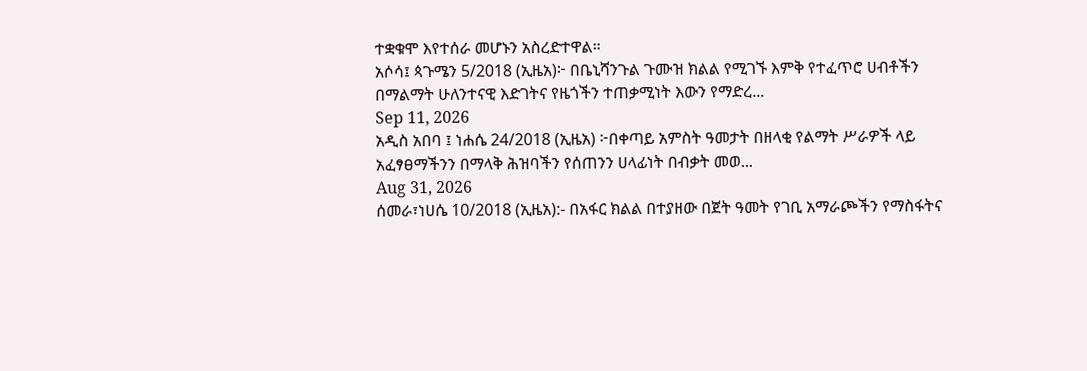ተቋቁሞ እየተሰራ መሆኑን አስረድተዋል።
አሶሳ፤ ጳጉሜን 5/2018 (ኢዜአ)፦ በቤኒሻንጉል ጉሙዝ ክልል የሚገኙ እምቅ የተፈጥሮ ሀብቶችን በማልማት ሁለንተናዊ እድገትና የዜጎችን ተጠቃሚነት እውን የማድረ...
Sep 11, 2026
አዲስ አበባ ፤ ነሐሴ 24/2018 (ኢዜአ) ፦በቀጣይ አምስት ዓመታት በዘላቂ የልማት ሥራዎች ላይ አፈፃፀማችንን በማላቅ ሕዝባችን የሰጠንን ሀላፊነት በብቃት መወ...
Aug 31, 2026
ሰመራ፣ነሀሴ 10/2018 (ኢዜአ):- በአፋር ክልል በተያዘው በጀት ዓመት የገቢ አማራጮችን የማስፋትና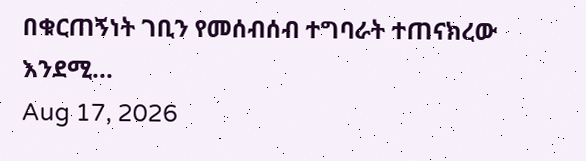በቁርጠኝነት ገቢን የመሰብሰብ ተግባራት ተጠናክረው እንደሚ...
Aug 17, 2026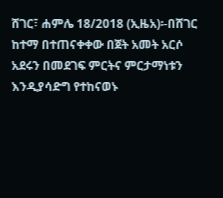ሸገር፣ ሐምሌ 18/2018 (ኢዜአ)፡-በሸገር ከተማ በተጠናቀቀው በጀት አመት አርሶ አደሩን በመደገፍ ምርትና ምርታማነቱን እንዲያሳድግ የተከናወኑ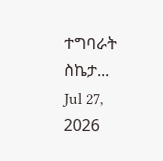ተግባራት ስኬታ...
Jul 27, 2026